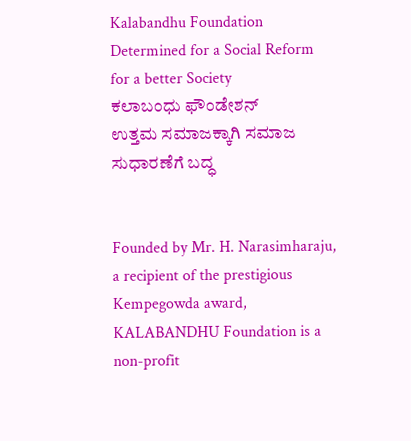Kalabandhu Foundation
Determined for a Social Reform for a better Society
ಕಲಾಬಂಧು ಫೌಂಡೇಶನ್
ಉತ್ತಮ ಸಮಾಜಕ್ಕಾಗಿ ಸಮಾಜ ಸುಧಾರಣೆಗೆ ಬದ್ಧ


Founded by Mr. H. Narasimharaju, a recipient of the prestigious Kempegowda award, KALABANDHU Foundation is a non-profit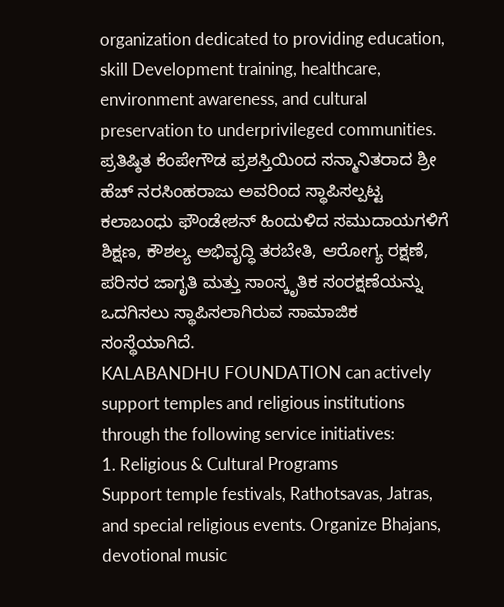organization dedicated to providing education, skill Development training, healthcare, environment awareness, and cultural preservation to underprivileged communities.
ಪ್ರತಿಷ್ಠಿತ ಕೆಂಪೇಗೌಡ ಪ್ರಶಸ್ತಿಯಿಂದ ಸನ್ಮಾನಿತರಾದ ಶ್ರೀ ಹೆಚ್ ನರಸಿಂಹರಾಜು ಅವರಿಂದ ಸ್ಥಾಪಿಸಲ್ಪಟ್ಟ ಕಲಾಬಂಧು ಫೌಂಡೇಶನ್ ಹಿಂದುಳಿದ ಸಮುದಾಯಗಳಿಗೆ ಶಿಕ್ಷಣ, ಕೌಶಲ್ಯ ಅಭಿವೃದ್ಧಿ ತರಬೇತಿ, ಆರೋಗ್ಯ ರಕ್ಷಣೆ, ಪರಿಸರ ಜಾಗೃತಿ ಮತ್ತು ಸಾಂಸ್ಕೃತಿಕ ಸಂರಕ್ಷಣೆಯನ್ನು ಒದಗಿಸಲು ಸ್ಥಾಪಿಸಲಾಗಿರುವ ಸಾಮಾಜಿಕ ಸಂಸ್ಥೆಯಾಗಿದೆ.
KALABANDHU FOUNDATION can actively support temples and religious institutions through the following service initiatives:
1. Religious & Cultural Programs
Support temple festivals, Rathotsavas, Jatras, and special religious events. Organize Bhajans, devotional music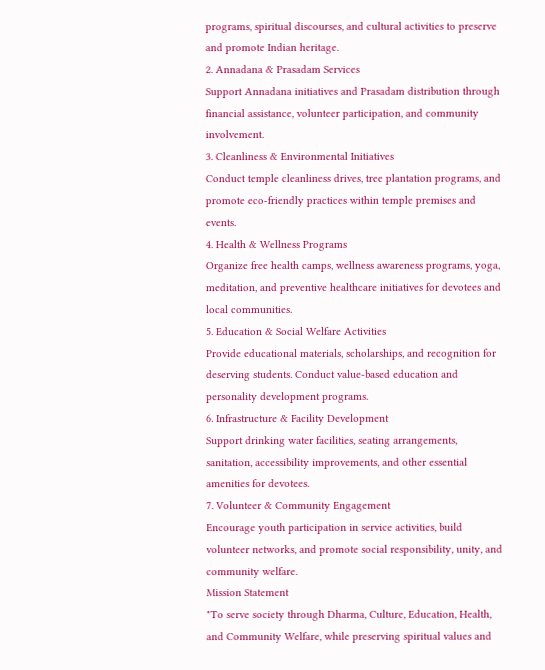programs, spiritual discourses, and cultural activities to preserve and promote Indian heritage.
2. Annadana & Prasadam Services
Support Annadana initiatives and Prasadam distribution through financial assistance, volunteer participation, and community involvement.
3. Cleanliness & Environmental Initiatives
Conduct temple cleanliness drives, tree plantation programs, and promote eco-friendly practices within temple premises and events.
4. Health & Wellness Programs
Organize free health camps, wellness awareness programs, yoga, meditation, and preventive healthcare initiatives for devotees and local communities.
5. Education & Social Welfare Activities
Provide educational materials, scholarships, and recognition for deserving students. Conduct value-based education and personality development programs.
6. Infrastructure & Facility Development
Support drinking water facilities, seating arrangements, sanitation, accessibility improvements, and other essential amenities for devotees.
7. Volunteer & Community Engagement
Encourage youth participation in service activities, build volunteer networks, and promote social responsibility, unity, and community welfare.
Mission Statement
"To serve society through Dharma, Culture, Education, Health, and Community Welfare, while preserving spiritual values and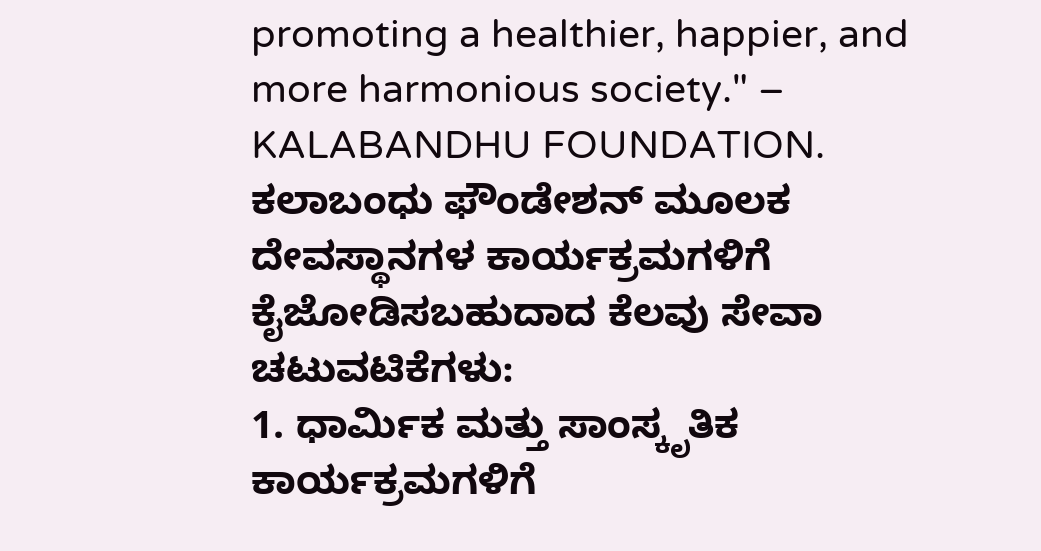promoting a healthier, happier, and more harmonious society." – KALABANDHU FOUNDATION.
ಕಲಾಬಂಧು ಫೌಂಡೇಶನ್ ಮೂಲಕ ದೇವಸ್ಥಾನಗಳ ಕಾರ್ಯಕ್ರಮಗಳಿಗೆ ಕೈಜೋಡಿಸಬಹುದಾದ ಕೆಲವು ಸೇವಾ ಚಟುವಟಿಕೆಗಳು:
1. ಧಾರ್ಮಿಕ ಮತ್ತು ಸಾಂಸ್ಕೃತಿಕ ಕಾರ್ಯಕ್ರಮಗಳಿಗೆ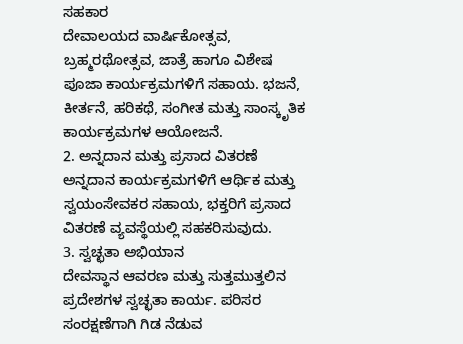ಸಹಕಾರ
ದೇವಾಲಯದ ವಾರ್ಷಿಕೋತ್ಸವ, ಬ್ರಹ್ಮರಥೋತ್ಸವ, ಜಾತ್ರೆ ಹಾಗೂ ವಿಶೇಷ ಪೂಜಾ ಕಾರ್ಯಕ್ರಮಗಳಿಗೆ ಸಹಾಯ. ಭಜನೆ, ಕೀರ್ತನೆ, ಹರಿಕಥೆ, ಸಂಗೀತ ಮತ್ತು ಸಾಂಸ್ಕೃತಿಕ ಕಾರ್ಯಕ್ರಮಗಳ ಆಯೋಜನೆ.
2. ಅನ್ನದಾನ ಮತ್ತು ಪ್ರಸಾದ ವಿತರಣೆ
ಅನ್ನದಾನ ಕಾರ್ಯಕ್ರಮಗಳಿಗೆ ಆರ್ಥಿಕ ಮತ್ತು ಸ್ವಯಂಸೇವಕರ ಸಹಾಯ, ಭಕ್ತರಿಗೆ ಪ್ರಸಾದ ವಿತರಣೆ ವ್ಯವಸ್ಥೆಯಲ್ಲಿ ಸಹಕರಿಸುವುದು.
3. ಸ್ವಚ್ಛತಾ ಅಭಿಯಾನ
ದೇವಸ್ಥಾನ ಆವರಣ ಮತ್ತು ಸುತ್ತಮುತ್ತಲಿನ ಪ್ರದೇಶಗಳ ಸ್ವಚ್ಛತಾ ಕಾರ್ಯ. ಪರಿಸರ ಸಂರಕ್ಷಣೆಗಾಗಿ ಗಿಡ ನೆಡುವ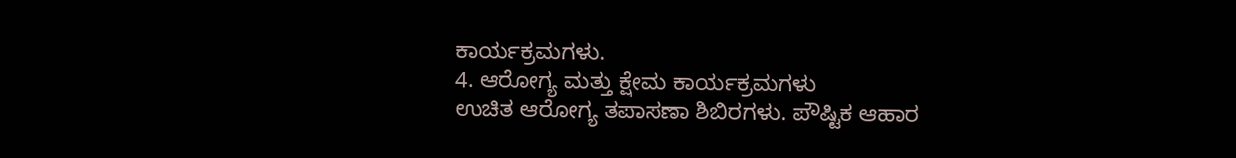ಕಾರ್ಯಕ್ರಮಗಳು.
4. ಆರೋಗ್ಯ ಮತ್ತು ಕ್ಷೇಮ ಕಾರ್ಯಕ್ರಮಗಳು
ಉಚಿತ ಆರೋಗ್ಯ ತಪಾಸಣಾ ಶಿಬಿರಗಳು. ಪೌಷ್ಟಿಕ ಆಹಾರ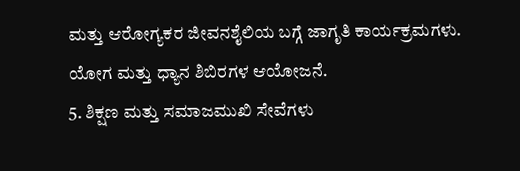ಮತ್ತು ಆರೋಗ್ಯಕರ ಜೀವನಶೈಲಿಯ ಬಗ್ಗೆ ಜಾಗೃತಿ ಕಾರ್ಯಕ್ರಮಗಳು. ಯೋಗ ಮತ್ತು ಧ್ಯಾನ ಶಿಬಿರಗಳ ಆಯೋಜನೆ.
5. ಶಿಕ್ಷಣ ಮತ್ತು ಸಮಾಜಮುಖಿ ಸೇವೆಗಳು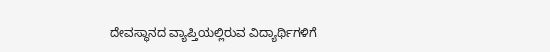ದೇವಸ್ಥಾನದ ವ್ಯಾಪ್ತಿಯಲ್ಲಿರುವ ವಿದ್ಯಾರ್ಥಿಗಳಿಗೆ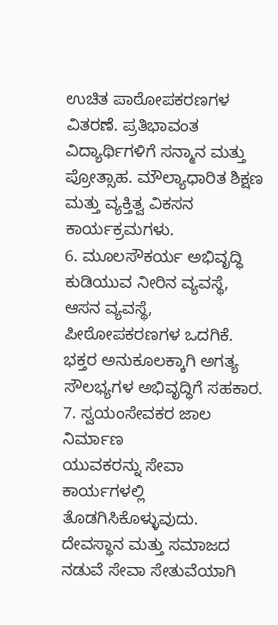ಉಚಿತ ಪಾಠೋಪಕರಣಗಳ ವಿತರಣೆ. ಪ್ರತಿಭಾವಂತ ವಿದ್ಯಾರ್ಥಿಗಳಿಗೆ ಸನ್ಮಾನ ಮತ್ತು ಪ್ರೋತ್ಸಾಹ. ಮೌಲ್ಯಾಧಾರಿತ ಶಿಕ್ಷಣ ಮತ್ತು ವ್ಯಕ್ತಿತ್ವ ವಿಕಸನ ಕಾರ್ಯಕ್ರಮಗಳು.
6. ಮೂಲಸೌಕರ್ಯ ಅಭಿವೃದ್ಧಿ
ಕುಡಿಯುವ ನೀರಿನ ವ್ಯವಸ್ಥೆ, ಆಸನ ವ್ಯವಸ್ಥೆ, ಪೀಠೋಪಕರಣಗಳ ಒದಗಿಕೆ. ಭಕ್ತರ ಅನುಕೂಲಕ್ಕಾಗಿ ಅಗತ್ಯ ಸೌಲಭ್ಯಗಳ ಅಭಿವೃದ್ಧಿಗೆ ಸಹಕಾರ.
7. ಸ್ವಯಂಸೇವಕರ ಜಾಲ ನಿರ್ಮಾಣ
ಯುವಕರನ್ನು ಸೇವಾ ಕಾರ್ಯಗಳಲ್ಲಿ ತೊಡಗಿಸಿಕೊಳ್ಳುವುದು.
ದೇವಸ್ಥಾನ ಮತ್ತು ಸಮಾಜದ ನಡುವೆ ಸೇವಾ ಸೇತುವೆಯಾಗಿ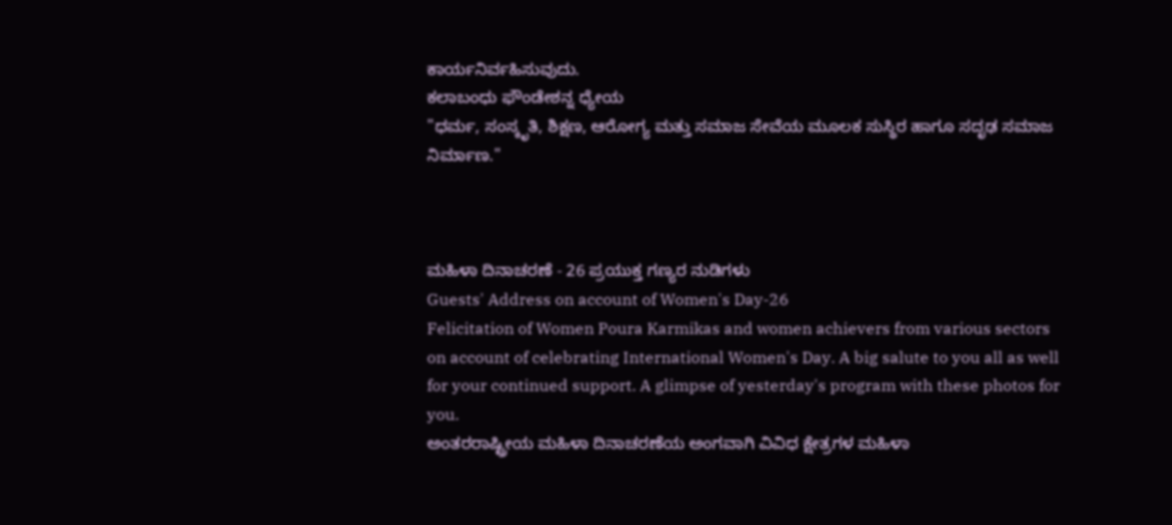ಕಾರ್ಯನಿರ್ವಹಿಸುವುದು.
ಕಲಾಬಂಧು ಫೌಂಡೇಶನ್ನ ಧ್ಯೇಯ
"ಧರ್ಮ, ಸಂಸ್ಕೃತಿ, ಶಿಕ್ಷಣ, ಆರೋಗ್ಯ ಮತ್ತು ಸಮಾಜ ಸೇವೆಯ ಮೂಲಕ ಸುಸ್ಥಿರ ಹಾಗೂ ಸದೃಢ ಸಮಾಜ ನಿರ್ಮಾಣ."



ಮಹಿಳಾ ದಿನಾಚರಣೆ - 26 ಪ್ರಯುಕ್ತ ಗಣ್ಯರ ನುಡಿಗಳು
Guests' Address on account of Women's Day-26
Felicitation of Women Poura Karmikas and women achievers from various sectors on account of celebrating International Women's Day. A big salute to you all as well for your continued support. A glimpse of yesterday's program with these photos for you.
ಅಂತರರಾಷ್ಟ್ರೀಯ ಮಹಿಳಾ ದಿನಾಚರಣೆಯ ಅಂಗವಾಗಿ ವಿವಿಧ ಕ್ಷೇತ್ರಗಳ ಮಹಿಳಾ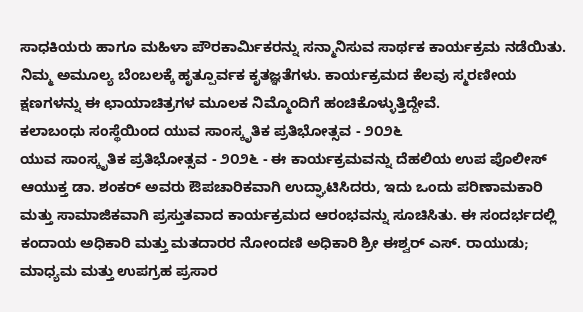ಸಾಧಕಿಯರು ಹಾಗೂ ಮಹಿಳಾ ಪೌರಕಾರ್ಮಿಕರನ್ನು ಸನ್ಮಾನಿಸುವ ಸಾರ್ಥಕ ಕಾರ್ಯಕ್ರಮ ನಡೆಯಿತು.
ನಿಮ್ಮ ಅಮೂಲ್ಯ ಬೆಂಬಲಕ್ಕೆ ಹೃತ್ಪೂರ್ವಕ ಕೃತಜ್ಞತೆಗಳು. ಕಾರ್ಯಕ್ರಮದ ಕೆಲವು ಸ್ಮರಣೀಯ ಕ್ಷಣಗಳನ್ನು ಈ ಛಾಯಾಚಿತ್ರಗಳ ಮೂಲಕ ನಿಮ್ಮೊಂದಿಗೆ ಹಂಚಿಕೊಳ್ಳುತ್ತಿದ್ದೇವೆ.
ಕಲಾಬಂಧು ಸಂಸ್ಥೆಯಿಂದ ಯುವ ಸಾಂಸ್ಕೃತಿಕ ಪ್ರತಿಭೋತ್ಸವ - ೨೦೨೬
ಯುವ ಸಾಂಸ್ಕೃತಿಕ ಪ್ರತಿಭೋತ್ಸವ - ೨೦೨೬ - ಈ ಕಾರ್ಯಕ್ರಮವನ್ನು ದೆಹಲಿಯ ಉಪ ಪೊಲೀಸ್ ಆಯುಕ್ತ ಡಾ. ಶಂಕರ್ ಅವರು ಔಪಚಾರಿಕವಾಗಿ ಉದ್ಘಾಟಿಸಿದರು, ಇದು ಒಂದು ಪರಿಣಾಮಕಾರಿ ಮತ್ತು ಸಾಮಾಜಿಕವಾಗಿ ಪ್ರಸ್ತುತವಾದ ಕಾರ್ಯಕ್ರಮದ ಆರಂಭವನ್ನು ಸೂಚಿಸಿತು. ಈ ಸಂದರ್ಭದಲ್ಲಿ ಕಂದಾಯ ಅಧಿಕಾರಿ ಮತ್ತು ಮತದಾರರ ನೋಂದಣಿ ಅಧಿಕಾರಿ ಶ್ರೀ ಈಶ್ವರ್ ಎಸ್. ರಾಯುಡು; ಮಾಧ್ಯಮ ಮತ್ತು ಉಪಗ್ರಹ ಪ್ರಸಾರ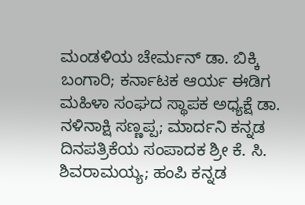ಮಂಡಳಿಯ ಚೇರ್ಮನ್ ಡಾ. ಬಿಕ್ಕಿ ಬಂಗಾರಿ; ಕರ್ನಾಟಕ ಆರ್ಯ ಈಡಿಗ ಮಹಿಳಾ ಸಂಘದ ಸ್ಥಾಪಕ ಅಧ್ಯಕ್ಷೆ ಡಾ. ನಳಿನಾಕ್ಷಿ ಸಣ್ಣಪ್ಪ; ಮಾರ್ದನಿ ಕನ್ನಡ ದಿನಪತ್ರಿಕೆಯ ಸಂಪಾದಕ ಶ್ರೀ ಕೆ. ಸಿ. ಶಿವರಾಮಯ್ಯ; ಹಂಪಿ ಕನ್ನಡ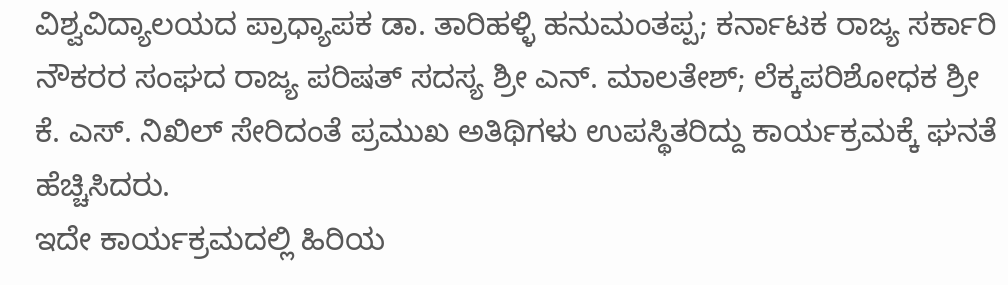ವಿಶ್ವವಿದ್ಯಾಲಯದ ಪ್ರಾಧ್ಯಾಪಕ ಡಾ. ತಾರಿಹಳ್ಳಿ ಹನುಮಂತಪ್ಪ; ಕರ್ನಾಟಕ ರಾಜ್ಯ ಸರ್ಕಾರಿ ನೌಕರರ ಸಂಘದ ರಾಜ್ಯ ಪರಿಷತ್ ಸದಸ್ಯ ಶ್ರೀ ಎನ್. ಮಾಲತೇಶ್; ಲೆಕ್ಕಪರಿಶೋಧಕ ಶ್ರೀ ಕೆ. ಎಸ್. ನಿಖಿಲ್ ಸೇರಿದಂತೆ ಪ್ರಮುಖ ಅತಿಥಿಗಳು ಉಪಸ್ಥಿತರಿದ್ದು ಕಾರ್ಯಕ್ರಮಕ್ಕೆ ಘನತೆ ಹೆಚ್ಚಿಸಿದರು.
ಇದೇ ಕಾರ್ಯಕ್ರಮದಲ್ಲಿ ಹಿರಿಯ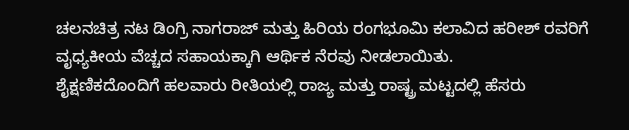ಚಲನಚಿತ್ರ ನಟ ಡಿಂಗ್ರಿ ನಾಗರಾಜ್ ಮತ್ತು ಹಿರಿಯ ರಂಗಭೂಮಿ ಕಲಾವಿದ ಹರೀಶ್ ರವರಿಗೆ ವೖಧ್ಯಕೀಯ ವೆಚ್ಚದ ಸಹಾಯಕ್ಕಾಗಿ ಆರ್ಥಿಕ ನೆರವು ನೀಡಲಾಯಿತು.
ಶೈಕ್ಷಣಿಕದೊಂದಿಗೆ ಹಲವಾರು ರೀತಿಯಲ್ಲಿ ರಾಜ್ಯ ಮತ್ತು ರಾಷ್ಟ್ರ ಮಟ್ಟದಲ್ಲಿ ಹೆಸರು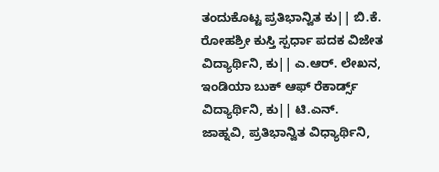ತಂದುಕೊಟ್ಟ ಪ್ರತಿಭಾನ್ವಿತ ಕು|| ಬಿ.ಕೆ. ರೋಹಶ್ರೀ ಕುಸ್ತಿ ಸ್ಪರ್ಧಾ ಪದಕ ವಿಜೇತ ವಿದ್ಯಾರ್ಥಿನಿ, ಕು|| ಎ.ಆರ್. ಲೇಖನ, ಇಂಡಿಯಾ ಬುಕ್ ಆಫ್ ರೆಕಾರ್ಡ್ಸ್ ವಿದ್ಯಾರ್ಥಿನಿ, ಕು|| ಟಿ.ಎನ್. ಜಾಹ್ನವಿ, ಪ್ರತಿಭಾನ್ವಿತ ವಿಧ್ಯಾರ್ಥಿನಿ,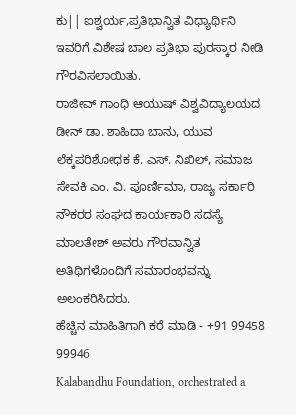ಕು|| ಐಶ್ವರ್ಯ,ಪ್ರತಿಭಾನ್ವಿತ ವಿಧ್ಯಾರ್ಥಿನಿ ಇವರಿಗೆ ವಿಶೇಷ ಬಾಲ ಪ್ರತಿಭಾ ಪುರಸ್ಕಾರ ನೀಡಿ ಗೌರವಿಸಲಾಯಿತು.
ರಾಜೀವ್ ಗಾಂಧಿ ಆಯುಷ್ ವಿಶ್ವವಿದ್ಯಾಲಯದ ಡೀನ್ ಡಾ. ಶಾಹಿದಾ ಬಾನು, ಯುವ ಲೆಕ್ಕಪರಿಶೋಧಕ ಕೆ. ಎಸ್. ನಿಖಿಲ್, ಸಮಾಜ ಸೇವಕಿ ಎಂ. ವಿ. ಪೂರ್ಣಿಮಾ, ರಾಜ್ಯ ಸರ್ಕಾರಿ ನೌಕರರ ಸಂಘದ ಕಾರ್ಯಕಾರಿ ಸದಸ್ಯೆ ಮಾಲತೇಶ್ ಅವರು ಗೌರವಾನ್ವಿತ ಅತಿಥಿಗಳೊಂದಿಗೆ ಸಮಾರಂಭವನ್ನು ಅಲಂಕರಿಸಿದರು.
ಹೆಚ್ಚಿನ ಮಾಹಿತಿಗಾಗಿ ಕರೆ ಮಾಡಿ - +91 99458 99946
Kalabandhu Foundation, orchestrated a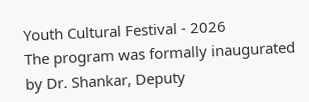Youth Cultural Festival - 2026
The program was formally inaugurated by Dr. Shankar, Deputy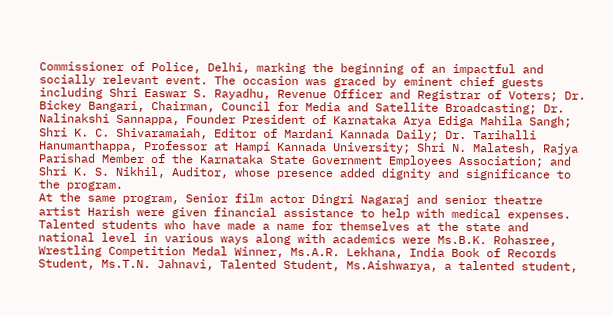Commissioner of Police, Delhi, marking the beginning of an impactful and socially relevant event. The occasion was graced by eminent chief guests including Shri Easwar S. Rayadhu, Revenue Officer and Registrar of Voters; Dr. Bickey Bangari, Chairman, Council for Media and Satellite Broadcasting; Dr. Nalinakshi Sannappa, Founder President of Karnataka Arya Ediga Mahila Sangh; Shri K. C. Shivaramaiah, Editor of Mardani Kannada Daily; Dr. Tarihalli Hanumanthappa, Professor at Hampi Kannada University; Shri N. Malatesh, Rajya Parishad Member of the Karnataka State Government Employees Association; and Shri K. S. Nikhil, Auditor, whose presence added dignity and significance to the program.
At the same program, Senior film actor Dingri Nagaraj and senior theatre artist Harish were given financial assistance to help with medical expenses.
Talented students who have made a name for themselves at the state and national level in various ways along with academics were Ms.B.K. Rohasree, Wrestling Competition Medal Winner, Ms.A.R. Lekhana, India Book of Records Student, Ms.T.N. Jahnavi, Talented Student, Ms.Aishwarya, a talented student,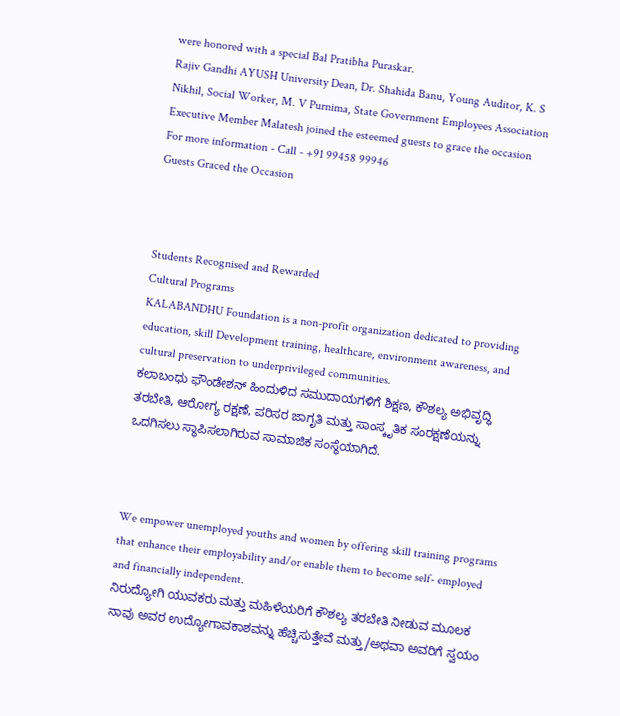were honored with a special Bal Pratibha Puraskar.
Rajiv Gandhi AYUSH University Dean, Dr. Shahida Banu, Young Auditor, K. S Nikhil, Social Worker, M. V Purnima, State Government Employees Association Executive Member Malatesh joined the esteemed guests to grace the occasion
For more information - Call - +91 99458 99946
Guests Graced the Occasion



Students Recognised and Rewarded
Cultural Programs
KALABANDHU Foundation is a non-profit organization dedicated to providing education, skill Development training, healthcare, environment awareness, and cultural preservation to underprivileged communities.
ಕಲಾಬಂಧು ಫೌಂಡೇಶನ್ ಹಿಂದುಳಿದ ಸಮುದಾಯಗಳಿಗೆ ಶಿಕ್ಷಣ, ಕೌಶಲ್ಯ ಅಭಿವೃದ್ಧಿ ತರಬೇತಿ, ಆರೋಗ್ಯ ರಕ್ಷಣೆ, ಪರಿಸರ ಜಾಗೃತಿ ಮತ್ತು ಸಾಂಸ್ಕೃತಿಕ ಸಂರಕ್ಷಣೆಯನ್ನು ಒದಗಿಸಲು ಸ್ಥಾಪಿಸಲಾಗಿರುವ ಸಾಮಾಜಿಕ ಸಂಸ್ಥೆಯಾಗಿದೆ.



We empower unemployed youths and women by offering skill training programs that enhance their employability and/or enable them to become self- employed and financially independent.
ನಿರುದ್ಯೋಗಿ ಯುವಕರು ಮತ್ತು ಮಹಿಳೆಯರಿಗೆ ಕೌಶಲ್ಯ ತರಬೇತಿ ನೀಡುವ ಮೂಲಕ ನಾವು ಅವರ ಉದ್ಯೋಗಾವಕಾಶವನ್ನು ಹೆಚ್ಚಿಸುತ್ತೇವೆ ಮತ್ತು/ಅಥವಾ ಅವರಿಗೆ ಸ್ವಯಂ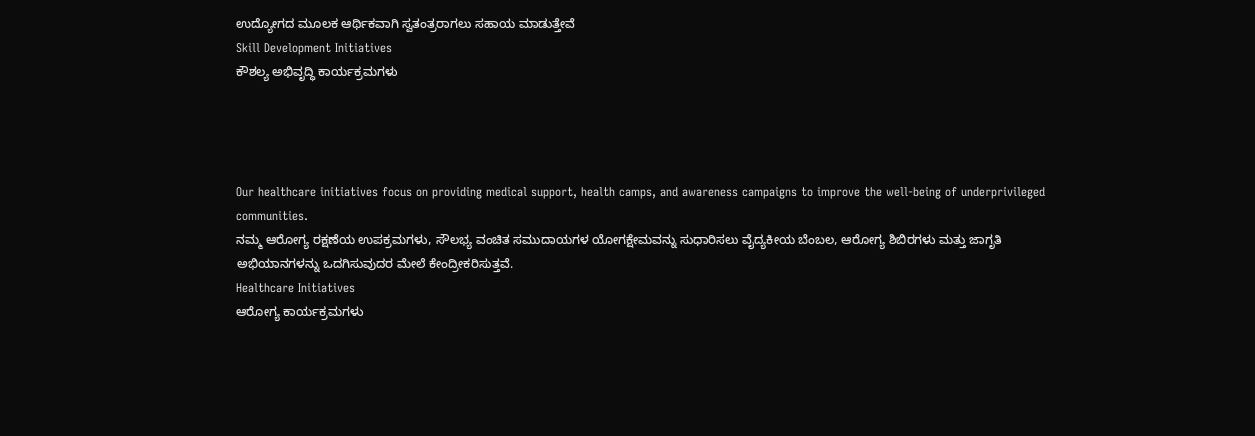ಉದ್ಯೋಗದ ಮೂಲಕ ಆರ್ಥಿಕವಾಗಿ ಸ್ವತಂತ್ರರಾಗಲು ಸಹಾಯ ಮಾಡುತ್ತೇವೆ
Skill Development Initiatives
ಕೌಶಲ್ಯ ಅಭಿವೃದ್ಧಿ ಕಾರ್ಯಕ್ರಮಗಳು




Our healthcare initiatives focus on providing medical support, health camps, and awareness campaigns to improve the well-being of underprivileged communities.
ನಮ್ಮ ಆರೋಗ್ಯ ರಕ್ಷಣೆಯ ಉಪಕ್ರಮಗಳು, ಸೌಲಭ್ಯ ವಂಚಿತ ಸಮುದಾಯಗಳ ಯೋಗಕ್ಷೇಮವನ್ನು ಸುಧಾರಿಸಲು ವೈದ್ಯಕೀಯ ಬೆಂಬಲ, ಆರೋಗ್ಯ ಶಿಬಿರಗಳು ಮತ್ತು ಜಾಗೃತಿ ಅಭಿಯಾನಗಳನ್ನು ಒದಗಿಸುವುದರ ಮೇಲೆ ಕೇಂದ್ರೀಕರಿಸುತ್ತವೆ.
Healthcare Initiatives
ಆರೋಗ್ಯ ಕಾರ್ಯಕ್ರಮಗಳು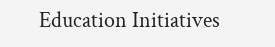Education Initiatives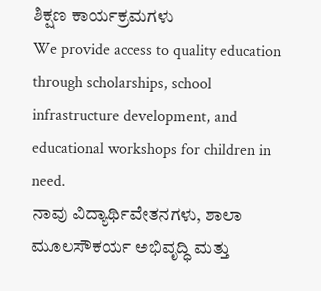ಶಿಕ್ಷಣ ಕಾರ್ಯಕ್ರಮಗಳು
We provide access to quality education through scholarships, school infrastructure development, and educational workshops for children in need.
ನಾವು ವಿದ್ಯಾರ್ಥಿವೇತನಗಳು, ಶಾಲಾ ಮೂಲಸೌಕರ್ಯ ಅಭಿವೃದ್ಧಿ ಮತ್ತು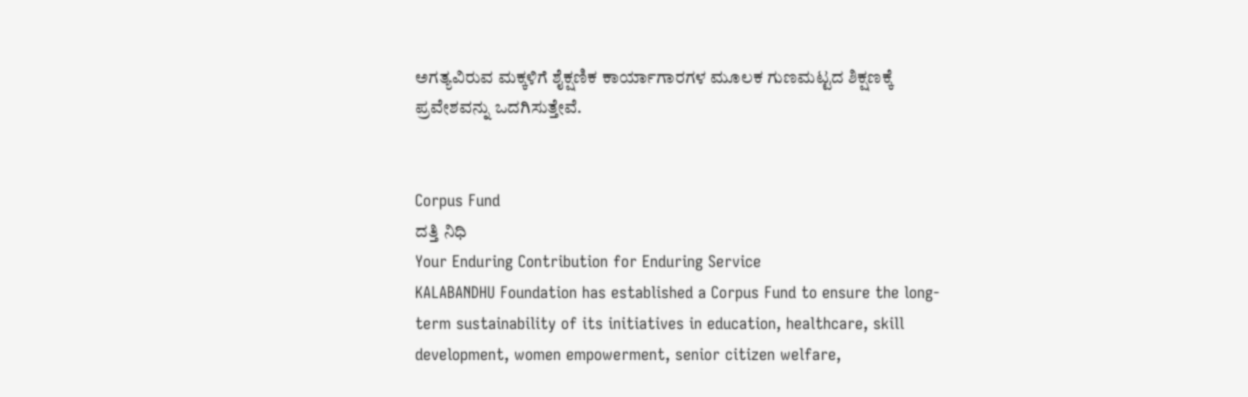ಅಗತ್ಯವಿರುವ ಮಕ್ಕಳಿಗೆ ಶೈಕ್ಷಣಿಕ ಕಾರ್ಯಾಗಾರಗಳ ಮೂಲಕ ಗುಣಮಟ್ಟದ ಶಿಕ್ಷಣಕ್ಕೆ ಪ್ರವೇಶವನ್ನು ಒದಗಿಸುತ್ತೇವೆ.


Corpus Fund
ದತ್ತಿ ನಿಧಿ
Your Enduring Contribution for Enduring Service
KALABANDHU Foundation has established a Corpus Fund to ensure the long-term sustainability of its initiatives in education, healthcare, skill development, women empowerment, senior citizen welfare,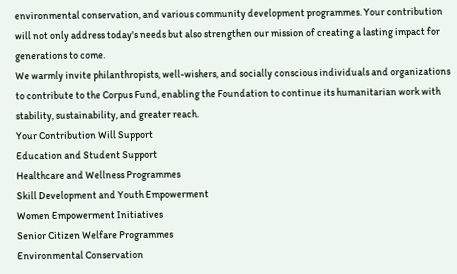environmental conservation, and various community development programmes. Your contribution will not only address today's needs but also strengthen our mission of creating a lasting impact for generations to come.
We warmly invite philanthropists, well-wishers, and socially conscious individuals and organizations to contribute to the Corpus Fund, enabling the Foundation to continue its humanitarian work with stability, sustainability, and greater reach.
Your Contribution Will Support
Education and Student Support
Healthcare and Wellness Programmes
Skill Development and Youth Empowerment
Women Empowerment Initiatives
Senior Citizen Welfare Programmes
Environmental Conservation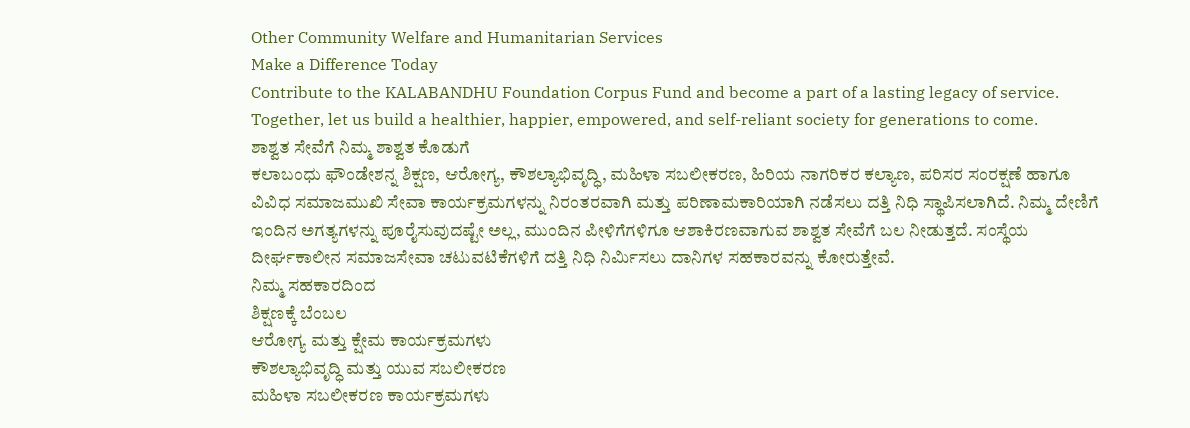Other Community Welfare and Humanitarian Services
Make a Difference Today
Contribute to the KALABANDHU Foundation Corpus Fund and become a part of a lasting legacy of service. Together, let us build a healthier, happier, empowered, and self-reliant society for generations to come.
ಶಾಶ್ವತ ಸೇವೆಗೆ ನಿಮ್ಮ ಶಾಶ್ವತ ಕೊಡುಗೆ
ಕಲಾಬಂಧು ಫೌಂಡೇಶನ್ನ ಶಿಕ್ಷಣ, ಆರೋಗ್ಯ, ಕೌಶಲ್ಯಾಭಿವೃದ್ಧಿ, ಮಹಿಳಾ ಸಬಲೀಕರಣ, ಹಿರಿಯ ನಾಗರಿಕರ ಕಲ್ಯಾಣ, ಪರಿಸರ ಸಂರಕ್ಷಣೆ ಹಾಗೂ ವಿವಿಧ ಸಮಾಜಮುಖಿ ಸೇವಾ ಕಾರ್ಯಕ್ರಮಗಳನ್ನು ನಿರಂತರವಾಗಿ ಮತ್ತು ಪರಿಣಾಮಕಾರಿಯಾಗಿ ನಡೆಸಲು ದತ್ತಿ ನಿಧಿ ಸ್ಥಾಪಿಸಲಾಗಿದೆ. ನಿಮ್ಮ ದೇಣಿಗೆ ಇಂದಿನ ಅಗತ್ಯಗಳನ್ನು ಪೂರೈಸುವುದಷ್ಟೇ ಅಲ್ಲ, ಮುಂದಿನ ಪೀಳಿಗೆಗಳಿಗೂ ಆಶಾಕಿರಣವಾಗುವ ಶಾಶ್ವತ ಸೇವೆಗೆ ಬಲ ನೀಡುತ್ತದೆ. ಸಂಸ್ಥೆಯ ದೀರ್ಘಕಾಲೀನ ಸಮಾಜಸೇವಾ ಚಟುವಟಿಕೆಗಳಿಗೆ ದತ್ತಿ ನಿಧಿ ನಿರ್ಮಿಸಲು ದಾನಿಗಳ ಸಹಕಾರವನ್ನು ಕೋರುತ್ತೇವೆ.
ನಿಮ್ಮ ಸಹಕಾರದಿಂದ
ಶಿಕ್ಷಣಕ್ಕೆ ಬೆಂಬಲ
ಆರೋಗ್ಯ ಮತ್ತು ಕ್ಷೇಮ ಕಾರ್ಯಕ್ರಮಗಳು
ಕೌಶಲ್ಯಾಭಿವೃದ್ಧಿ ಮತ್ತು ಯುವ ಸಬಲೀಕರಣ
ಮಹಿಳಾ ಸಬಲೀಕರಣ ಕಾರ್ಯಕ್ರಮಗಳು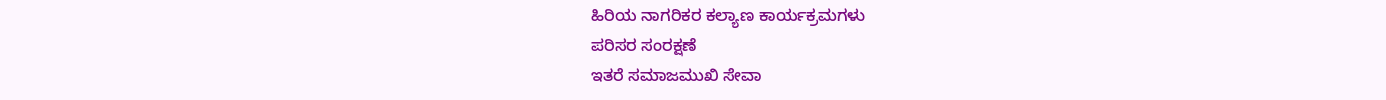ಹಿರಿಯ ನಾಗರಿಕರ ಕಲ್ಯಾಣ ಕಾರ್ಯಕ್ರಮಗಳು
ಪರಿಸರ ಸಂರಕ್ಷಣೆ
ಇತರೆ ಸಮಾಜಮುಖಿ ಸೇವಾ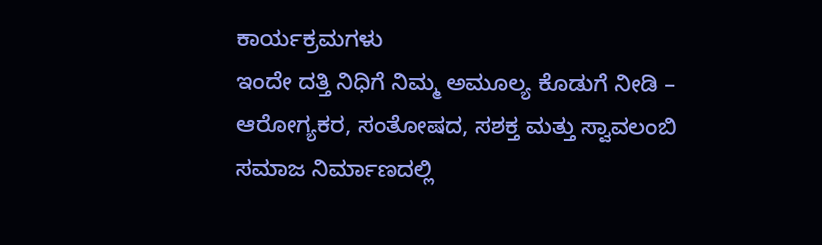ಕಾರ್ಯಕ್ರಮಗಳು
ಇಂದೇ ದತ್ತಿ ನಿಧಿಗೆ ನಿಮ್ಮ ಅಮೂಲ್ಯ ಕೊಡುಗೆ ನೀಡಿ – ಆರೋಗ್ಯಕರ, ಸಂತೋಷದ, ಸಶಕ್ತ ಮತ್ತು ಸ್ವಾವಲಂಬಿ ಸಮಾಜ ನಿರ್ಮಾಣದಲ್ಲಿ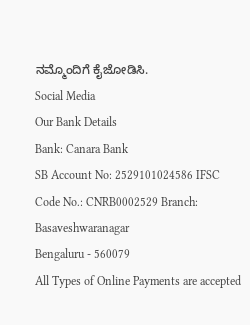ನಮ್ಮೊಂದಿಗೆ ಕೈಜೋಡಿಸಿ.
Social Media
Our Bank Details
Bank: Canara Bank
SB Account No: 2529101024586 IFSC Code No.: CNRB0002529 Branch: Basaveshwaranagar
Bengaluru - 560079
All Types of Online Payments are accepted